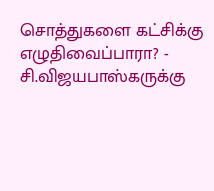சொத்துகளை கட்சிக்கு எழுதிவைப்பாரா? - சி.விஜயபாஸ்கருக்கு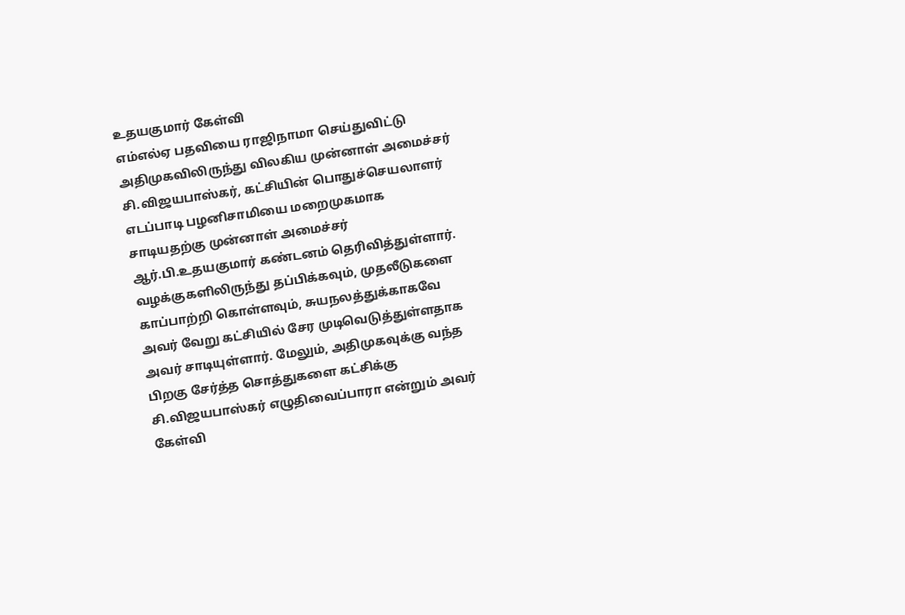உதயகுமார் கேள்வி
எம்எல்ஏ பதவியை ராஜிநாமா செய்துவிட்டு அதிமுகவிலிருந்து விலகிய முன்னாள் அமைச்சர் சி.விஜயபாஸ்கர், கட்சியின் பொதுச்செயலாளர் எடப்பாடி பழனிசாமியை மறைமுகமாக சாடியதற்கு முன்னாள் அமைச்சர் ஆர்.பி.உதயகுமார் கண்டனம் தெரிவித்துள்ளார். வழக்குகளிலிருந்து தப்பிக்கவும், முதலீடுகளை காப்பாற்றி கொள்ளவும், சுயநலத்துக்காகவே அவர் வேறு கட்சியில் சேர முடிவெடுத்துள்ளதாக அவர் சாடியுள்ளார். மேலும், அதிமுகவுக்கு வந்த பிறகு சேர்த்த சொத்துகளை கட்சிக்கு சி.விஜயபாஸ்கர் எழுதிவைப்பாரா என்றும் அவர் கேள்வி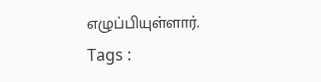எழுப்பியுள்ளார்.
Tags :